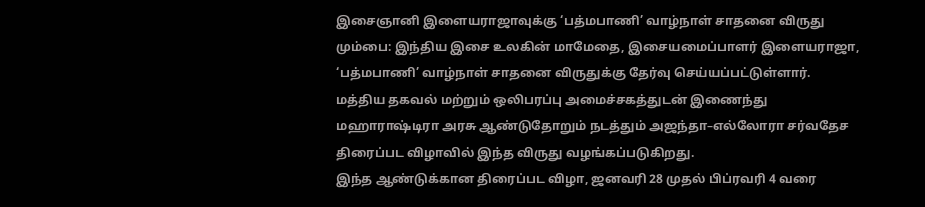இசைஞானி இளையராஜாவுக்கு ‘பத்மபாணி’ வாழ்நாள் சாதனை விருது
மும்பை: இந்திய இசை உலகின் மாமேதை, இசையமைப்பாளர் இளையராஜா, ‘பத்மபாணி’ வாழ்நாள் சாதனை விருதுக்கு தேர்வு செய்யப்பட்டுள்ளார். மத்திய தகவல் மற்றும் ஒலிபரப்பு அமைச்சகத்துடன் இணைந்து மஹாராஷ்டிரா அரசு ஆண்டுதோறும் நடத்தும் அஜந்தா–எல்லோரா சர்வதேச திரைப்பட விழாவில் இந்த விருது வழங்கப்படுகிறது.
இந்த ஆண்டுக்கான திரைப்பட விழா, ஜனவரி 28 முதல் பிப்ரவரி 4 வரை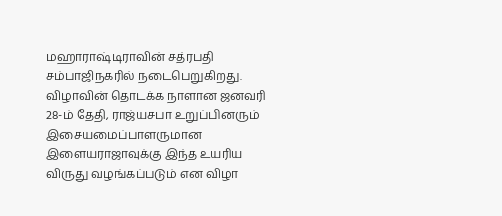மஹாராஷ்டிராவின் சத்ரபதி சம்பாஜிநகரில் நடைபெறுகிறது. விழாவின் தொடக்க நாளான ஜனவரி 28-ம் தேதி, ராஜ்யசபா உறுப்பினரும் இசையமைப்பாளருமான இளையராஜாவுக்கு இந்த உயரிய விருது வழங்கப்படும் என விழா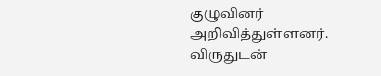குழுவினர் அறிவித்துள்ளனர்.
விருதுடன்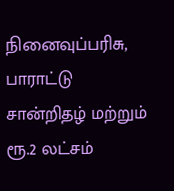நினைவுப்பரிசு, பாராட்டு சான்றிதழ் மற்றும் ரூ.2 லட்சம்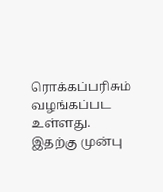ரொக்கப்பரிசும் வழங்கப்பட உள்ளது. இதற்கு முன்பு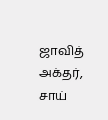ஜாவித் அக்தர், சாய்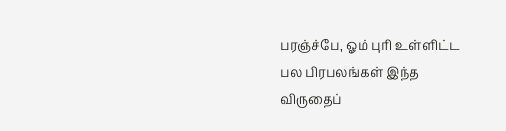பரஞ்ச்பே, ஓம் புரி உள்ளிட்ட பல பிரபலங்கள் இந்த விருதைப்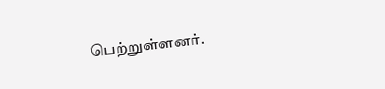பெற்றுள்ளனர்.